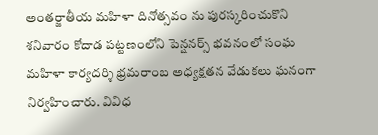అంతర్జాతీయ మహిళా దినోత్సవం ను పురస్కరించుకొని శనివారం కోదాడ పట్టణంలోని పెన్షనర్స్ భవనంలో సంఘ మహిళా కార్యదర్శి భ్రమరాంబ అధ్యక్షతన వేడుకలు ఘనంగా నిర్వహించారు. వివిధ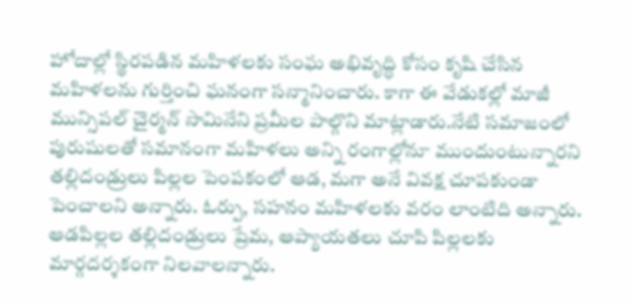హోదాల్లో స్థిరపడిన మహిళలకు సంఘ అభివృద్ధి కోసం కృషి చేసిన మహిళలను గుర్తించి ఘనంగా సన్మానించారు. కాగా ఈ వేడుకల్లో మాజీ మున్సిపల్ చైర్మన్ సామినేని ప్రమీల పాల్గొని మాట్లాడారు.నేటి సమాజంలో పురుషులతో సమానంగా మహిళలు అన్ని రంగాల్లోనూ ముందుంటున్నారని తల్లిదండ్రులు పిల్లల పెంపకంలో ఆడ, మగా అనే వివక్ష చూపకుండా పెంచాలని అన్నారు. ఓర్పు, సహనం మహిళలకు వరం లాంటిది అన్నారు. ఆడపిల్లల తల్లిదండ్రులు ప్రేమ, ఆప్యాయతలు చూపి పిల్లలకు మార్గదర్శకంగా నిలవాలన్నారు.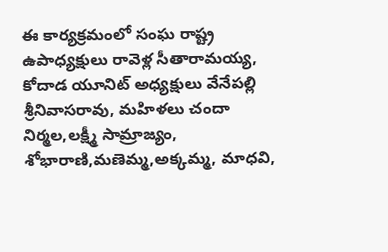ఈ కార్యక్రమంలో సంఘ రాష్ట్ర ఉపాధ్యక్షులు రావెళ్ల సీతారామయ్య, కోదాడ యూనిట్ అధ్యక్షులు వేనేపల్లి శ్రీనివాసరావు, మహిళలు చందా నిర్మల,లక్ష్మీ సామ్రాజ్యం, శోభారాణి,మణెమ్మ,అక్కమ్మ, మాధవి,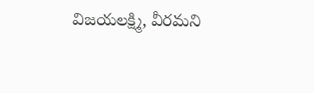విజయలక్ష్మి, వీరమని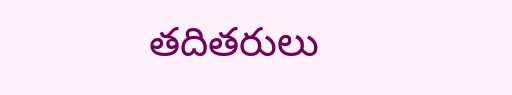తదితరులు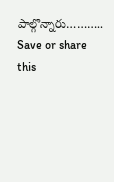పాల్గొన్నారు………..
Save or share this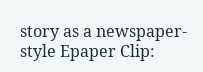story as a newspaper-style Epaper Clip: